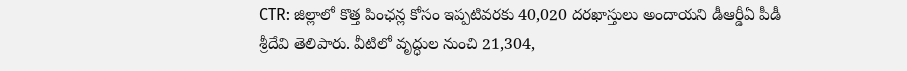CTR: జిల్లాలో కొత్త పింఛన్ల కోసం ఇప్పటివరకు 40,020 దరఖాస్తులు అందాయని డీఆర్డీఏ పీడీ శ్రీదేవి తెలిపారు. వీటిలో వృద్ధుల నుంచి 21,304,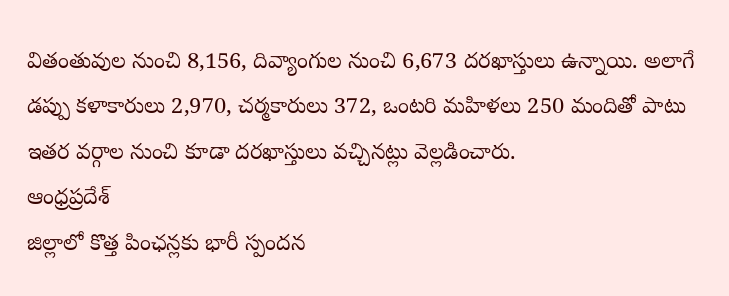వితంతువుల నుంచి 8,156, దివ్యాంగుల నుంచి 6,673 దరఖాస్తులు ఉన్నాయి. అలాగే డప్పు కళాకారులు 2,970, చర్మకారులు 372, ఒంటరి మహిళలు 250 మందితో పాటు ఇతర వర్గాల నుంచి కూడా దరఖాస్తులు వచ్చినట్లు వెల్లడించారు.
ఆంధ్రప్రదేశ్
జిల్లాలో కొత్త పింఛన్లకు భారీ స్పందన